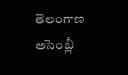తెలంగాణ అసెంబ్లీ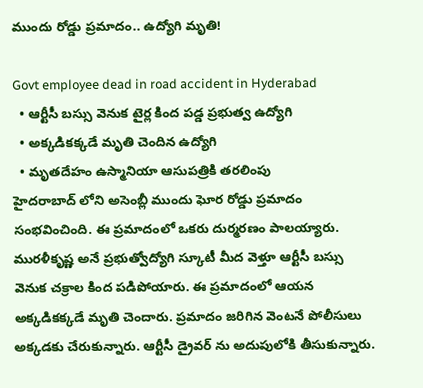ముందు రోడ్డు ప్రమాదం.. ఉద్యోగి మృతి!

Govt employee dead in road accident in Hyderabad
  • ఆర్టీసీ బస్సు వెనుక టైర్ల కింద పడ్డ ప్రభుత్వ ఉద్యోగి
  • అక్కడికక్కడే మృతి చెందిన ఉద్యోగి
  • మృతదేహం ఉస్మానియా ఆసుపత్రికి తరలింపు
హైదరాబాద్ లోని అసెంబ్లీ ముందు ఘోర రోడ్డు ప్రమాదం సంభవించింది. ఈ ప్రమాదంలో ఒకరు దుర్మరణం పాలయ్యారు. మురళీకృష్ణ అనే ప్రభుత్వోద్యోగి స్కూటీ మీద వెళ్తూ ఆర్టీసీ బస్సు వెనుక చక్రాల కింద పడిపోయారు. ఈ ప్రమాదంలో ఆయన అక్కడికక్కడే మృతి చెందారు. ప్రమాదం జరిగిన వెంటనే పోలీసులు అక్కడకు చేరుకున్నారు. ఆర్టీసీ డ్రైవర్ ను అదుపులోకి తీసుకున్నారు.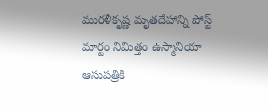మురళీకృష్ణ మృతదేహాన్ని పోస్ట్ మార్టం నిమిత్తం ఉస్మానియా ఆసుపత్రికి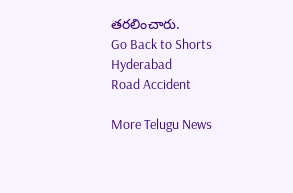తరలించారు.
Go Back to Shorts
Hyderabad
Road Accident

More Telugu News